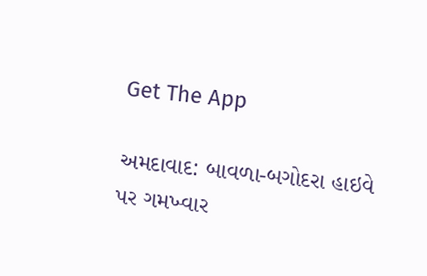Get The App

અમદાવાદ: બાવળા-બગોદરા હાઇવે પર ગમખ્વાર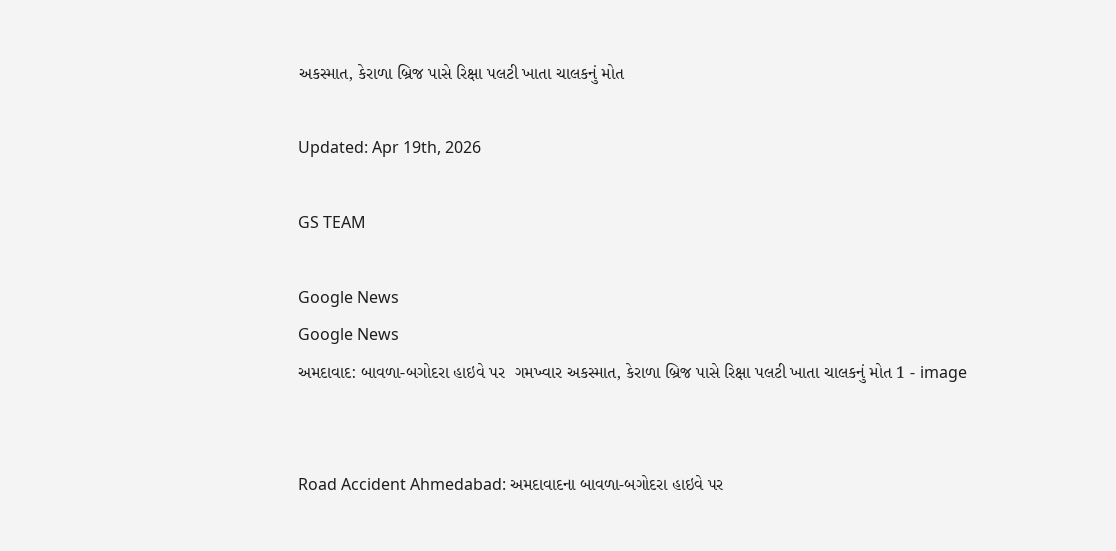અકસ્માત, કેરાળા બ્રિજ પાસે રિક્ષા પલટી ખાતા ચાલકનું મોત

Updated: Apr 19th, 2026

GS TEAM

Google News
Google News
અમદાવાદ: બાવળા-બગોદરા હાઇવે પર  ગમખ્વાર અકસ્માત, કેરાળા બ્રિજ પાસે રિક્ષા પલટી ખાતા ચાલકનું મોત 1 - image


Road Accident Ahmedabad: અમદાવાદના બાવળા-બગોદરા હાઇવે પર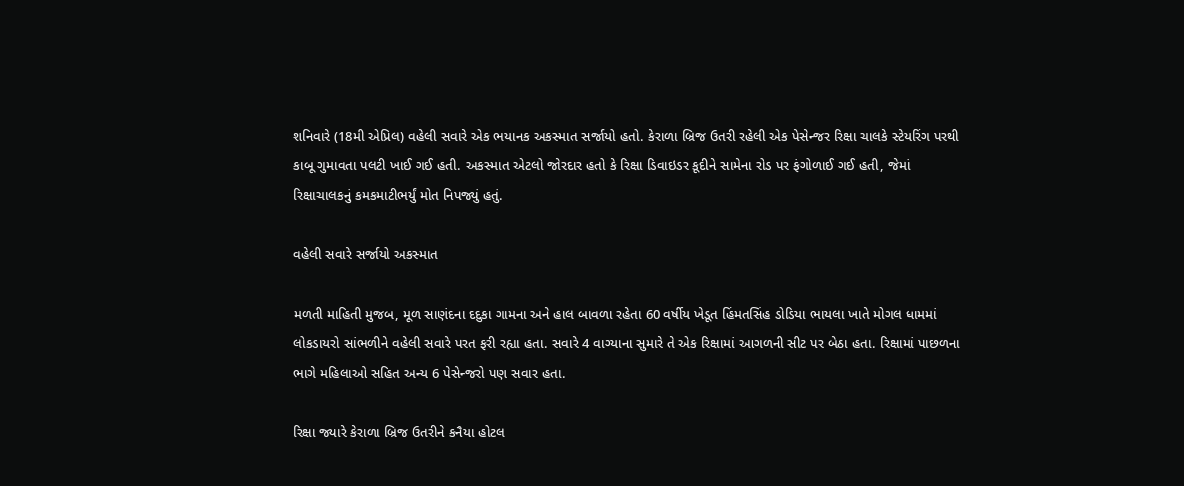શનિવારે (18મી એપ્રિલ) વહેલી સવારે એક ભયાનક અકસ્માત સર્જાયો હતો. કેરાળા બ્રિજ ઉતરી રહેલી એક પેસેન્જર રિક્ષા ચાલકે સ્ટેયરિંગ પરથી કાબૂ ગુમાવતા પલટી ખાઈ ગઈ હતી. અકસ્માત એટલો જોરદાર હતો કે રિક્ષા ડિવાઇડર કૂદીને સામેના રોડ પર ફંગોળાઈ ગઈ હતી, જેમાં રિક્ષાચાલકનું કમકમાટીભર્યું મોત નિપજ્યું હતું.

વહેલી સવારે સર્જાયો અકસ્માત

મળતી માહિતી મુજબ, મૂળ સાણંદના દદુકા ગામના અને હાલ બાવળા રહેતા 60 વર્ષીય ખેડૂત હિંમતસિંહ ડોડિયા ભાયલા ખાતે મોગલ ધામમાં લોકડાયરો સાંભળીને વહેલી સવારે પરત ફરી રહ્યા હતા. સવારે 4 વાગ્યાના સુમારે તે એક રિક્ષામાં આગળની સીટ પર બેઠા હતા. રિક્ષામાં પાછળના ભાગે મહિલાઓ સહિત અન્ય 6 પેસેન્જરો પણ સવાર હતા.

રિક્ષા જ્યારે કેરાળા બ્રિજ ઉતરીને કનૈયા હોટલ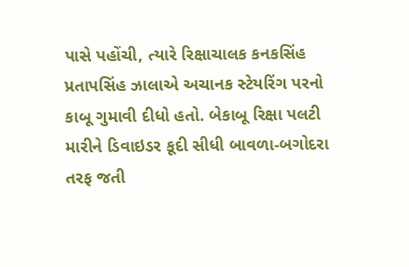પાસે પહોંચી, ત્યારે રિક્ષાચાલક કનકસિંહ પ્રતાપસિંહ ઝાલાએ અચાનક સ્ટેયરિંગ પરનો કાબૂ ગુમાવી દીધો હતો. બેકાબૂ રિક્ષા પલટી મારીને ડિવાઇડર કૂદી સીધી બાવળા-બગોદરા તરફ જતી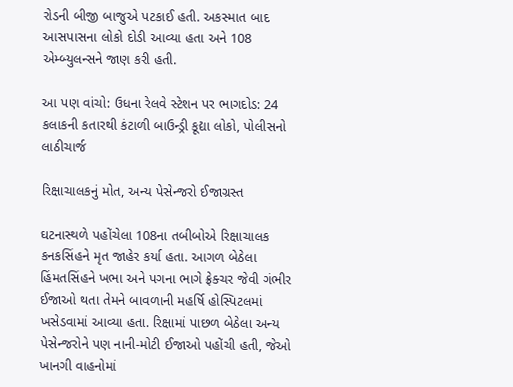રોડની બીજી બાજુએ પટકાઈ હતી. અકસ્માત બાદ આસપાસના લોકો દોડી આવ્યા હતા અને 108 એમ્બ્યુલન્સને જાણ કરી હતી.

આ પણ વાંચો: ઉધના રેલવે સ્ટેશન પર ભાગદોડ: 24 કલાકની કતારથી કંટાળી બાઉન્ડ્રી કૂદ્યા લોકો, પોલીસનો લાઠીચાર્જ

રિક્ષાચાલકનું મોત, અન્ય પેસેન્જરો ઈજાગ્રસ્ત

ઘટનાસ્થળે પહોંચેલા 108ના તબીબોએ રિક્ષાચાલક કનકસિંહને મૃત જાહેર કર્યા હતા. આગળ બેઠેલા હિંમતસિંહને ખભા અને પગના ભાગે ફ્રેક્ચર જેવી ગંભીર ઈજાઓ થતા તેમને બાવળાની મહર્ષિ હોસ્પિટલમાં ખસેડવામાં આવ્યા હતા. રિક્ષામાં પાછળ બેઠેલા અન્ય પેસેન્જરોને પણ નાની-મોટી ઈજાઓ પહોંચી હતી, જેઓ ખાનગી વાહનોમાં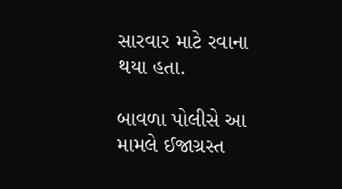સારવાર માટે રવાના થયા હતા.

બાવળા પોલીસે આ મામલે ઈજાગ્રસ્ત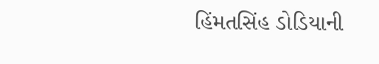હિંમતસિંહ ડોડિયાની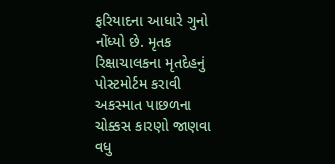ફરિયાદના આધારે ગુનો નોંધ્યો છે. મૃતક રિક્ષાચાલકના મૃતદેહનું પોસ્ટમોર્ટમ કરાવી અકસ્માત પાછળના ચોક્કસ કારણો જાણવા વધુ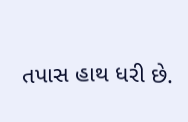તપાસ હાથ ધરી છે.